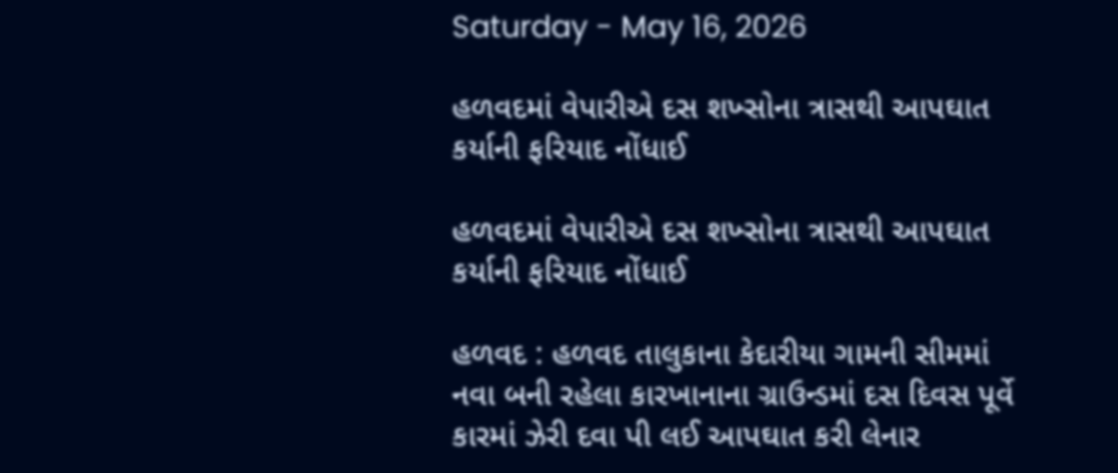Saturday - May 16, 2026

હળવદમાં વેપારીએ દસ શખ્સોના ત્રાસથી આપઘાત કર્યાની ફરિયાદ નોંધાઈ

હળવદમાં વેપારીએ દસ શખ્સોના ત્રાસથી આપઘાત કર્યાની ફરિયાદ નોંધાઈ

હળવદ : હળવદ તાલુકાના કેદારીયા ગામની સીમમાં નવા બની રહેલા કારખાનાના ગ્રાઉન્ડમાં દસ દિવસ પૂર્વે કારમાં ઝેરી દવા પી લઈ આપઘાત કરી લેનાર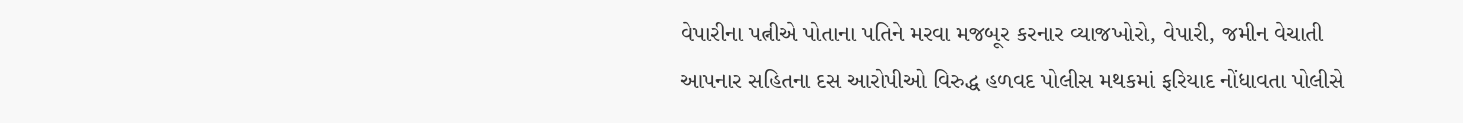વેપારીના પત્નીએ પોતાના પતિને મરવા મજબૂર કરનાર વ્યાજખોરો, વેપારી, જમીન વેચાતી આપનાર સહિતના દસ આરોપીઓ વિરુદ્ધ હળવદ પોલીસ મથકમાં ફરિયાદ નોંધાવતા પોલીસે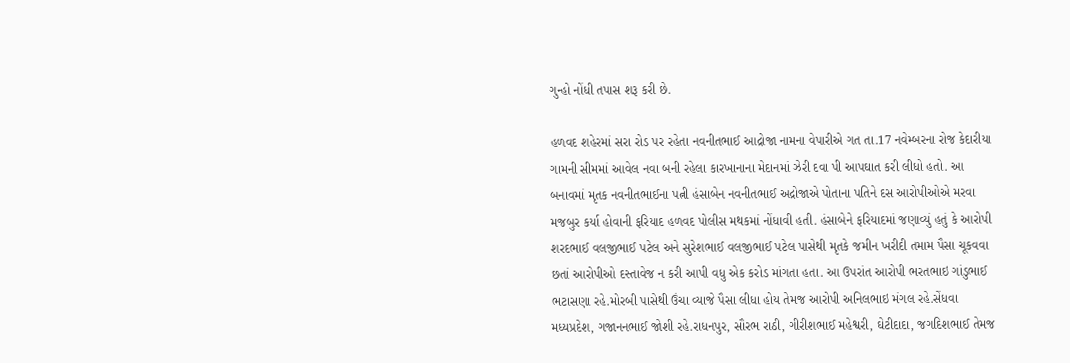ગુન્હો નોંધી તપાસ શરૂ કરી છે.

હળવદ શહેરમાં સરા રોડ પર રહેતા નવનીતભાઈ આદ્રોજા નામના વેપારીએ ગત તા.17 નવેમ્બરના રોજ કેદારીયા ગામની સીમમાં આવેલ નવા બની રહેલા કારખાનાના મેદાનમાં ઝેરી દવા પી આપઘાત કરી લીધો હતો. આ બનાવમાં મૃતક નવનીતભાઈના પત્ની હંસાબેન નવનીતભાઈ અદ્રોજાએ પોતાના પતિને દસ આરોપીઓએ મરવા મજબુર કર્યા હોવાની ફરિયાદ હળવદ પોલીસ મથકમાં નોંધાવી હતી. હંસાબેને ફરિયાદમાં જણાવ્યું હતું કે આરોપી શરદભાઈ વલજીભાઈ પટેલ અને સુરેશભાઈ વલજીભાઈ પટેલ પાસેથી મૃતકે જમીન ખરીદી તમામ પૈસા ચૂકવવા છતાં આરોપીઓ દસ્તાવેજ ન કરી આપી વધુ એક કરોડ માંગતા હતા. આ ઉપરાંત આરોપી ભરતભાઇ ગાંડુભાઈ ભટાસણા રહે.મોરબી પાસેથી ઉંચા વ્યાજે પૈસા લીધા હોય તેમજ આરોપી અનિલભાઇ મંગલ રહે.સેંધવા મધ્યપ્રદેશ, ગજાનનભાઈ જોશી રહે.રાધનપુર, સૌરભ રાઠી, ગીરીશભાઈ મહેશ્વરી, ઘેટીદાદા, જગદિશભાઈ તેમજ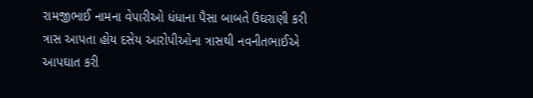રામજીભાઈ નામના વેપારીઓ ધંધાના પૈસા બાબતે ઉઘરાણી કરી ત્રાસ આપતા હોય દસેય આરોપીઓના ત્રાસથી નવનીતભાઈએ આપઘાત કરી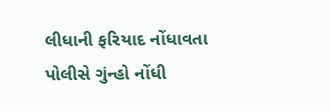લીધાની ફરિયાદ નોંધાવતા પોલીસે ગુંન્હો નોંધી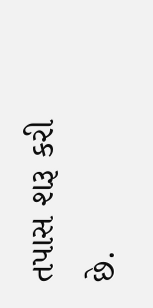તપાસ શરૂ કરી છે.